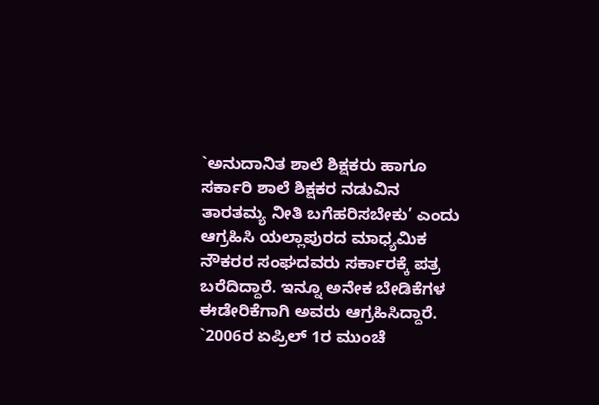`ಅನುದಾನಿತ ಶಾಲೆ ಶಿಕ್ಷಕರು ಹಾಗೂ ಸರ್ಕಾರಿ ಶಾಲೆ ಶಿಕ್ಷಕರ ನಡುವಿನ ತಾರತಮ್ಯ ನೀತಿ ಬಗೆಹರಿಸಬೇಕು’ ಎಂದು ಆಗ್ರಹಿಸಿ ಯಲ್ಲಾಪುರದ ಮಾಧ್ಯಮಿಕ ನೌಕರರ ಸಂಘದವರು ಸರ್ಕಾರಕ್ಕೆ ಪತ್ರ ಬರೆದಿದ್ದಾರೆ. ಇನ್ನೂ ಅನೇಕ ಬೇಡಿಕೆಗಳ ಈಡೇರಿಕೆಗಾಗಿ ಅವರು ಆಗ್ರಹಿಸಿದ್ದಾರೆ.
`2006ರ ಏಪ್ರಿಲ್ 1ರ ಮುಂಚೆ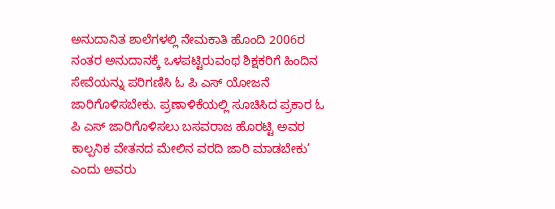ಅನುದಾನಿತ ಶಾಲೆಗಳಲ್ಲಿ ನೇಮಕಾತಿ ಹೊಂದಿ 2006ರ ನಂತರ ಅನುದಾನಕ್ಕೆ ಒಳಪಟ್ಟಿರುವಂಥ ಶಿಕ್ಷಕರಿಗೆ ಹಿಂದಿನ ಸೇವೆಯನ್ನು ಪರಿಗಣಿಸಿ ಓ ಪಿ ಎಸ್ ಯೋಜನೆ ಜಾರಿಗೊಳಿಸಬೇಕು. ಪ್ರಣಾಳಿಕೆಯಲ್ಲಿ ಸೂಚಿಸಿದ ಪ್ರಕಾರ ಓ ಪಿ ಎಸ್ ಜಾರಿಗೊಳಿಸಲು ಬಸವರಾಜ ಹೊರಟ್ಟಿ ಅವರ ಕಾಲ್ಪನಿಕ ವೇತನದ ಮೇಲಿನ ವರದಿ ಜಾರಿ ಮಾಡಬೇಕು’ ಎಂದು ಅವರು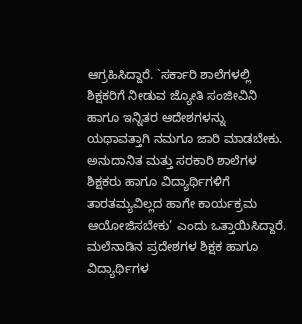ಆಗ್ರಹಿಸಿದ್ದಾರೆ. `ಸರ್ಕಾರಿ ಶಾಲೆಗಳಲ್ಲಿ ಶಿಕ್ಷಕರಿಗೆ ನೀಡುವ ಜ್ಯೋತಿ ಸಂಜೀವಿನಿ ಹಾಗೂ ಇನ್ನಿತರ ಆದೇಶಗಳನ್ನು ಯಥಾವತ್ತಾಗಿ ನಮಗೂ ಜಾರಿ ಮಾಡಬೇಕು. ಅನುದಾನಿತ ಮತ್ತು ಸರಕಾರಿ ಶಾಲೆಗಳ ಶಿಕ್ಷಕರು ಹಾಗೂ ವಿದ್ಯಾರ್ಥಿಗಳಿಗೆ ತಾರತಮ್ಯವಿಲ್ಲದ ಹಾಗೇ ಕಾರ್ಯಕ್ರಮ ಆಯೋಜಿಸಬೇಕು’ ಎಂದು ಒತ್ತಾಯಿಸಿದ್ದಾರೆ. ಮಲೆನಾಡಿನ ಪ್ರದೇಶಗಳ ಶಿಕ್ಷಕ ಹಾಗೂ ವಿದ್ಯಾರ್ಥಿಗಳ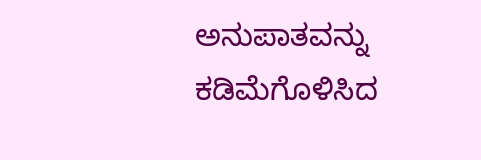ಅನುಪಾತವನ್ನು ಕಡಿಮೆಗೊಳಿಸಿದ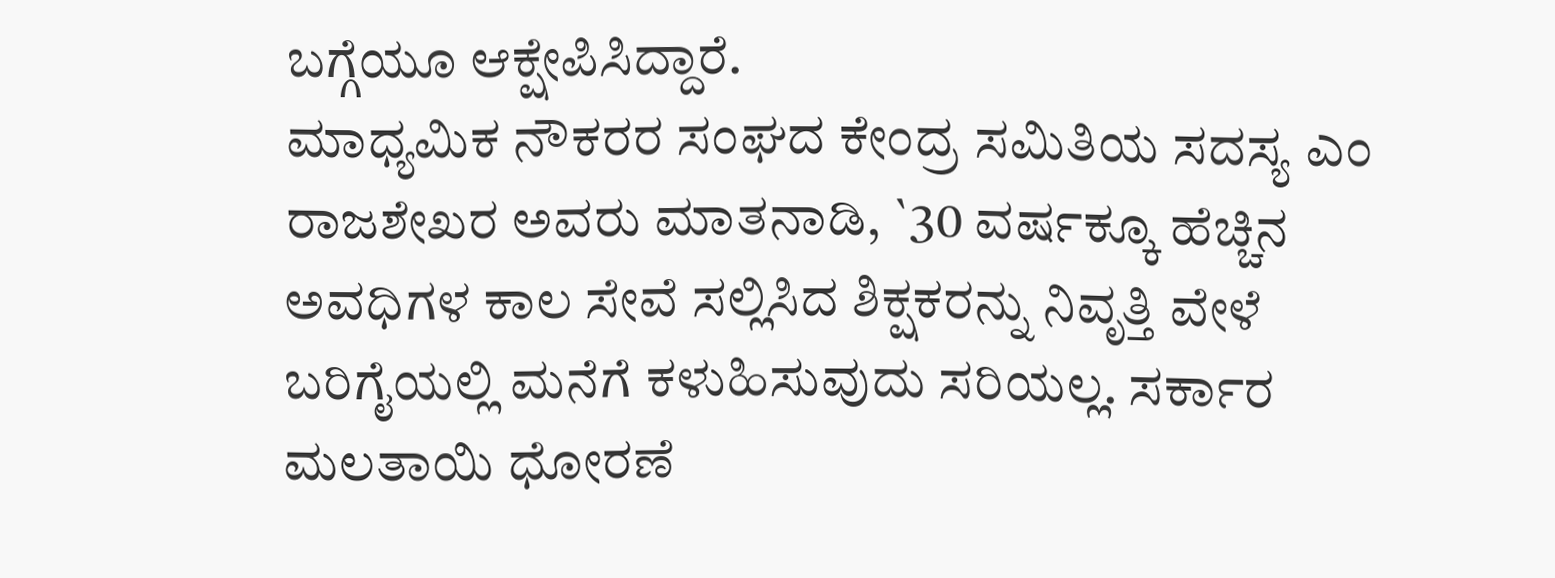ಬಗ್ಗೆಯೂ ಆಕ್ಷೇಪಿಸಿದ್ದಾರೆ.
ಮಾಧ್ಯಮಿಕ ನೌಕರರ ಸಂಘದ ಕೇಂದ್ರ ಸಮಿತಿಯ ಸದಸ್ಯ ಎಂ ರಾಜಶೇಖರ ಅವರು ಮಾತನಾಡಿ, `30 ವರ್ಷಕ್ಕೂ ಹೆಚ್ಚಿನ ಅವಧಿಗಳ ಕಾಲ ಸೇವೆ ಸಲ್ಲಿಸಿದ ಶಿಕ್ಷಕರನ್ನು ನಿವೃತ್ತಿ ವೇಳೆ ಬರಿಗೈಯಲ್ಲಿ ಮನೆಗೆ ಕಳುಹಿಸುವುದು ಸರಿಯಲ್ಲ. ಸರ್ಕಾರ ಮಲತಾಯಿ ಧೋರಣೆ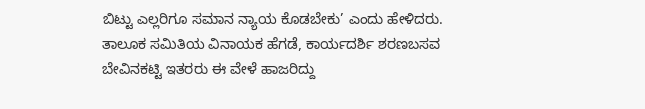ಬಿಟ್ಟು ಎಲ್ಲರಿಗೂ ಸಮಾನ ನ್ಯಾಯ ಕೊಡಬೇಕು’ ಎಂದು ಹೇಳಿದರು. ತಾಲೂಕ ಸಮಿತಿಯ ವಿನಾಯಕ ಹೆಗಡೆ, ಕಾರ್ಯದರ್ಶಿ ಶರಣಬಸವ ಬೇವಿನಕಟ್ಟಿ ಇತರರು ಈ ವೇಳೆ ಹಾಜರಿದ್ದು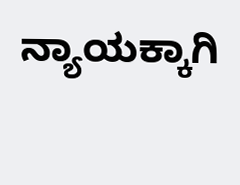ನ್ಯಾಯಕ್ಕಾಗಿ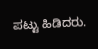ಪಟ್ಟು ಹಿಡಿದರು.